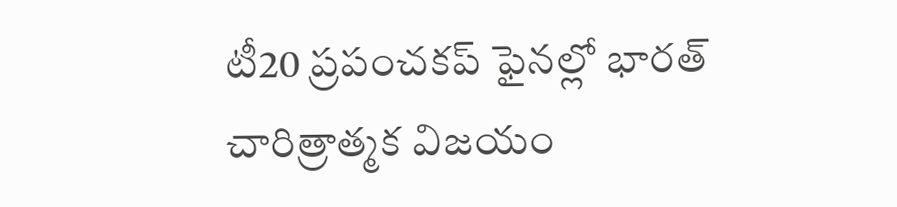టీ20 ప్రపంచకప్ ఫైనల్లో భారత్ చారిత్రాత్మక విజయం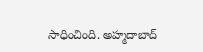సాధించింది. అహ్మదాబాద్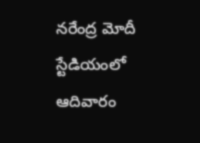నరేంద్ర మోదీ స్టేడియంలో ఆదివారం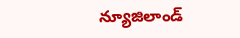న్యూజిలాండ్